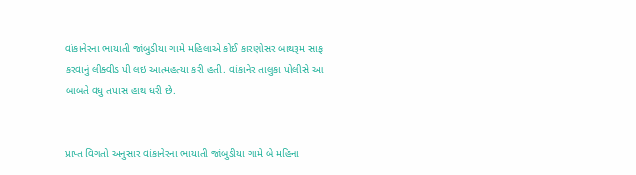વાંકાનેરના ભાયાતી જાંબુડીયા ગામે મહિલાએ કોઈ કારણોસર બાથરૂમ સાફ કરવાનું લીક્વીડ પી લઇ આત્મહત્યા કરી હતી. વાંકાનેર તાલુકા પોલીસે આ બાબતે વધુ તપાસ હાથ ધરી છે.


પ્રાપ્ત વિગતો અનુસાર વાંકાનેરના ભાયાતી જાંબુડીયા ગામે બે મહિના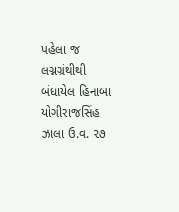પહેલા જ લગ્નગ્રંથીથી બંધાયેલ હિનાબા યોગીરાજસિંહ ઝાલા ઉ.વ. ૨૭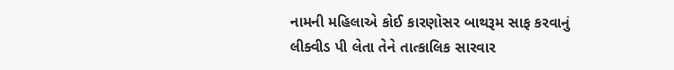નામની મહિલાએ કોઈ કારણોસર બાથરૂમ સાફ કરવાનું લીક્વીડ પી લેતા તેને તાત્કાલિક સારવાર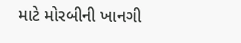માટે મોરબીની ખાનગી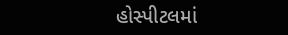હોસ્પીટલમાં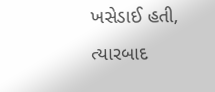ખસેડાઈ હતી, ત્યારબાદ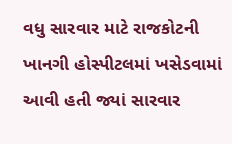વધુ સારવાર માટે રાજકોટની ખાનગી હોસ્પીટલમાં ખસેડવામાં આવી હતી જ્યાં સારવાર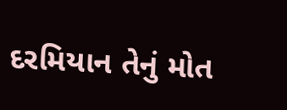દરમિયાન તેનું મોત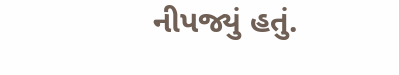નીપજ્યું હતું.